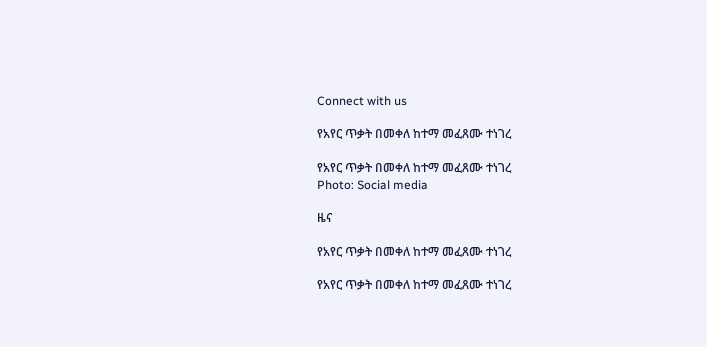Connect with us

የአየር ጥቃት በመቀለ ከተማ መፈጸሙ ተነገረ

የአየር ጥቃት በመቀለ ከተማ መፈጸሙ ተነገረ
Photo: Social media

ዜና

የአየር ጥቃት በመቀለ ከተማ መፈጸሙ ተነገረ

የአየር ጥቃት በመቀለ ከተማ መፈጸሙ ተነገረ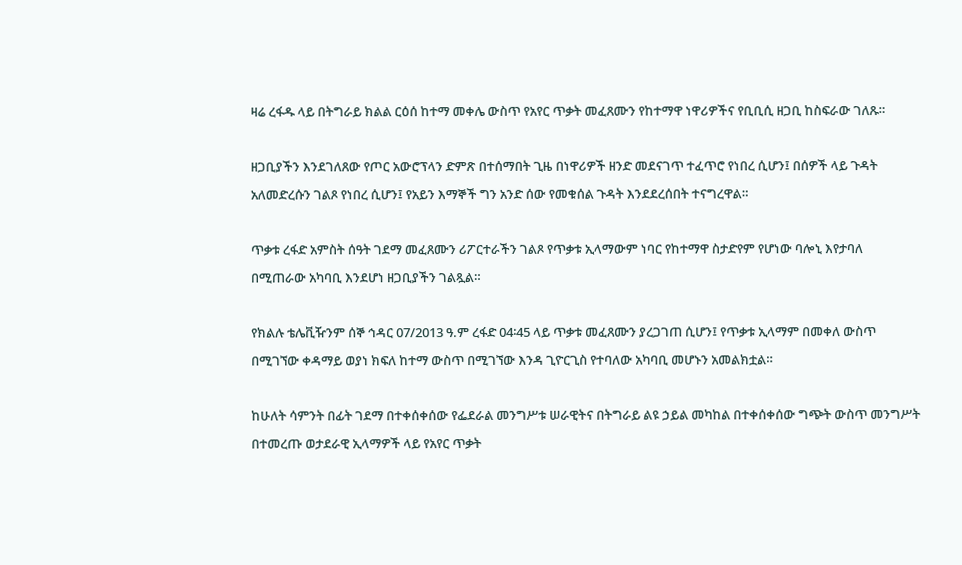ዛሬ ረፋዱ ላይ በትግራይ ክልል ርዕሰ ከተማ መቀሌ ውስጥ የአየር ጥቃት መፈጸሙን የከተማዋ ነዋሪዎችና የቢቢሲ ዘጋቢ ከስፍራው ገለጹ።

ዘጋቢያችን እንደገለጸው የጦር አውሮፕላን ድምጽ በተሰማበት ጊዜ በነዋሪዎች ዘንድ መደናገጥ ተፈጥሮ የነበረ ሲሆን፤ በሰዎች ላይ ጉዳት አለመድረሱን ገልጾ የነበረ ሲሆን፤ የአይን እማኞች ግን አንድ ሰው የመቁሰል ጉዳት እንደደረሰበት ተናግረዋል።

ጥቃቱ ረፋድ አምስት ሰዓት ገደማ መፈጸሙን ሪፖርተራችን ገልጾ የጥቃቱ ኢላማውም ነባር የከተማዋ ስታድየም የሆነው ባሎኒ እየታባለ በሚጠራው አካባቢ እንደሆነ ዘጋቢያችን ገልጿል።

የክልሉ ቴሌቪዥንም ሰኞ ኅዳር 07/2013 ዓ.ም ረፋድ 04፡45 ላይ ጥቃቱ መፈጸሙን ያረጋገጠ ሲሆን፤ የጥቃቱ ኢላማም በመቀለ ውስጥ በሚገኘው ቀዳማይ ወያነ ክፍለ ከተማ ውስጥ በሚገኘው እንዳ ጊዮርጊስ የተባለው አካባቢ መሆኑን አመልክቷል።

ከሁለት ሳምንት በፊት ገደማ በተቀሰቀሰው የፌደራል መንግሥቱ ሠራዊትና በትግራይ ልዩ ኃይል መካከል በተቀሰቀሰው ግጭት ውስጥ መንግሥት በተመረጡ ወታደራዊ ኢላማዎች ላይ የአየር ጥቃት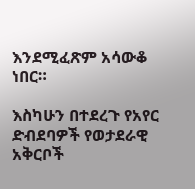እንደሚፈጽም አሳውቆ ነበር።

እስካሁን በተደረጉ የአየር ድብደባዎች የወታደራዊ አቅርቦች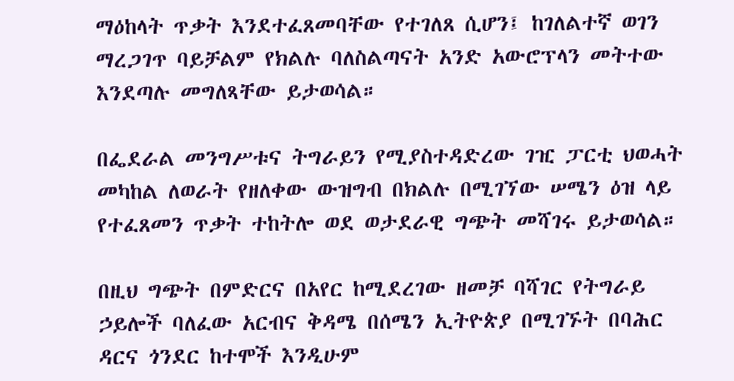ማዕከላት ጥቃት እንደተፈጸመባቸው የተገለጸ ሲሆን፤ ከገለልተኛ ወገን ማረጋገጥ ባይቻልም የክልሉ ባለስልጣናት አንድ አውሮፕላን መትተው እንደጣሉ መግለጻቸው ይታወሳል።

በፌደራል መንግሥቱና ትግራይን የሚያስተዳድረው ገዢ ፓርቲ ህወሓት መካከል ለወራት የዘለቀው ውዝግብ በክልሉ በሚገኘው ሠሜን ዕዝ ላይ የተፈጸመን ጥቃት ተከትሎ ወደ ወታደራዊ ግጭት መሻገሩ ይታወሳል።

በዚህ ግጭት በምድርና በአየር ከሚደረገው ዘመቻ ባሻገር የትግራይ ኃይሎች ባለፈው አርብና ቅዳሜ በሰሜን ኢትዮጵያ በሚገኙት በባሕር ዳርና ጎንደር ከተሞች እንዲሁም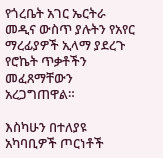የጎረቤት አገር ኤርትራ መዲና ውስጥ ያሉትን የአየር ማረፊያዎች ኢላማ ያደረጉ የሮኬት ጥቃቶችን መፈጸማቸውን አረጋግጠዋል።

እስካሁን በተለያዩ አካባቢዎች ጦርነቶች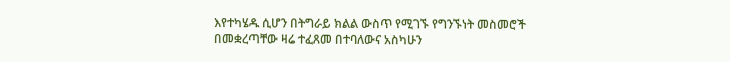እየተካሄዱ ሲሆን በትግራይ ክልል ውስጥ የሚገኙ የግንኙነት መስመሮች በመቋረጣቸው ዛሬ ተፈጸመ በተባለውና አስካሁን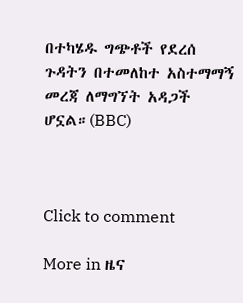በተካሄዱ ግጭቶች የደረሰ ጉዳትን በተመለከተ አስተማማኝ መረጃ ለማግኘት አዳጋች ሆኗል።(BBC)



Click to comment

More in ዜና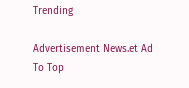Trending

Advertisement News.et Ad
To Top